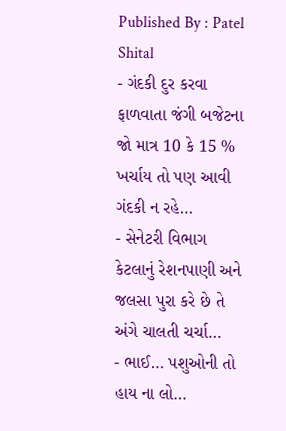Published By : Patel Shital
- ગંદકી દુર કરવા ફાળવાતા જંગી બજેટના જો માત્ર 10 કે 15 % ખર્ચાય તો પણ આવી ગંદકી ન રહે…
- સેનેટરી વિભાગ કેટલાનું રેશનપાણી અને જલસા પુરા કરે છે તે અંગે ચાલતી ચર્ચા…
- ભાઈ… પશુઓની તો હાય ના લો…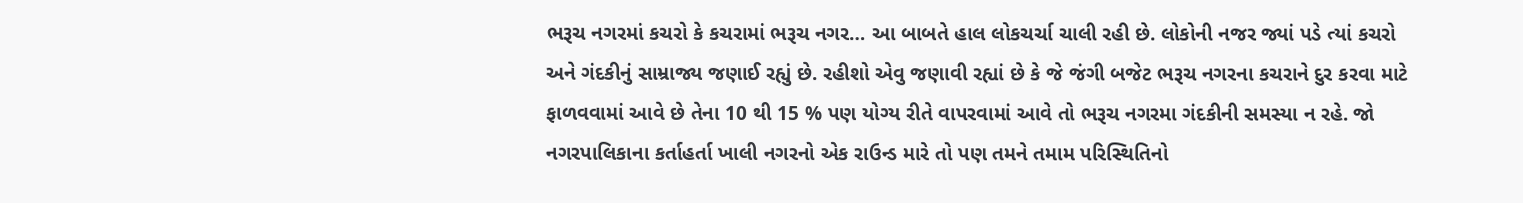ભરૂચ નગરમાં કચરો કે કચરામાં ભરૂચ નગર… આ બાબતે હાલ લોકચર્ચા ચાલી રહી છે. લોકોની નજર જ્યાં પડે ત્યાં કચરો અને ગંદકીનું સામ્રાજ્ય જણાઈ રહ્યું છે. રહીશો એવુ જણાવી રહ્યાં છે કે જે જંગી બજેટ ભરૂચ નગરના કચરાને દુર કરવા માટે ફાળવવામાં આવે છે તેના 10 થી 15 % પણ યોગ્ય રીતે વાપરવામાં આવે તો ભરૂચ નગરમા ગંદકીની સમસ્યા ન રહે. જો નગરપાલિકાના કર્તાહર્તા ખાલી નગરનો એક રાઉન્ડ મારે તો પણ તમને તમામ પરિસ્થિતિનો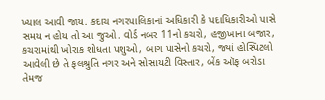ખ્યાલ આવી જાય. કદાચ નગરપાલિકાનાં અધિકારી કે પદાધિકારીઓ પાસે સમય ન હોય તો આ જુઓ. વોર્ડ નબર 11નો કચરો, હજીખાના બજાર, કચરામાંથી ખોરાક શોધતા પશુઓ, બાગ પાસેનો કચરો, જ્યાં હોસ્પિટલો આવેલી છે તે ફલશ્રુતિ નગર અને સોસાયટી વિસ્તાર, બેંક ઑફ બરોડા તેમજ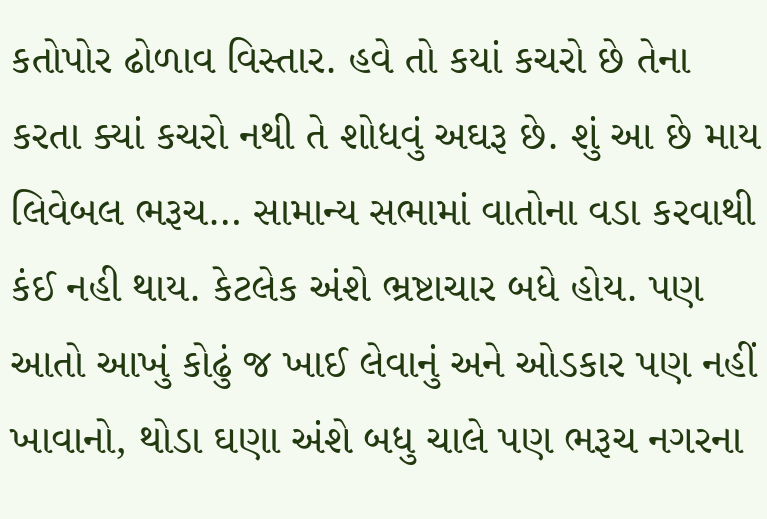કતોપોર ઢોળાવ વિસ્તાર. હવે તો કયાં કચરો છે તેના કરતા ક્યાં કચરો નથી તે શોધવું અઘરૂ છે. શું આ છે માય લિવેબલ ભરૂચ… સામાન્ય સભામાં વાતોના વડા કરવાથી કંઈ નહી થાય. કેટલેક અંશે ભ્રષ્ટાચાર બધે હોય. પણ આતો આખું કોઢું જ ખાઈ લેવાનું અને ઓડકાર પણ નહીં ખાવાનો, થોડા ઘણા અંશે બધુ ચાલે પણ ભરૂચ નગરના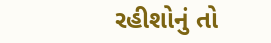રહીશોનું તો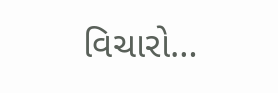વિચારો…